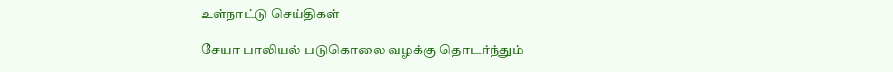உள்நாட்டு செய்திகள்

சேயா பாலியல் படுகொலை வழக்கு தொடர்ந்தும்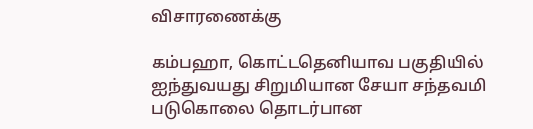விசாரணைக்கு

கம்பஹா, கொட்டதெனியாவ பகுதியில் ஐந்துவயது சிறுமியான சேயா சந்தவமி படுகொலை தொடர்பான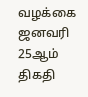வழக்கை ஜனவரி 25ஆம் திகதி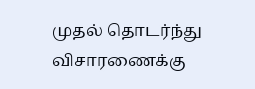முதல் தொடர்ந்து விசாரணைக்கு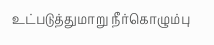உட்படுத்துமாறு நீர்கொழும்பு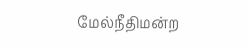மேல்நீதிமன்ற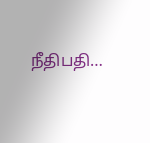நீதிபதி…